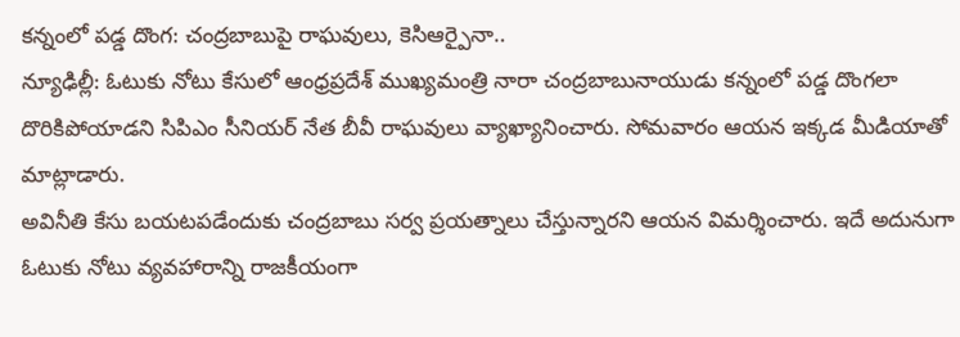కన్నంలో పడ్డ దొంగ: చంద్రబాబుపై రాఘవులు, కెసిఆర్పైనా..
న్యూఢిల్లీ: ఓటుకు నోటు కేసులో ఆంధ్రప్రదేశ్ ముఖ్యమంత్రి నారా చంద్రబాబునాయుడు కన్నంలో పడ్డ దొంగలా దొరికిపోయాడని సిపిఎం సీనియర్ నేత బీవీ రాఘవులు వ్యాఖ్యానించారు. సోమవారం ఆయన ఇక్కడ మీడియాతో మాట్లాడారు.
అవినీతి కేసు బయటపడేందుకు చంద్రబాబు సర్వ ప్రయత్నాలు చేస్తున్నారని ఆయన విమర్శించారు. ఇదే అదునుగా ఓటుకు నోటు వ్యవహారాన్ని రాజకీయంగా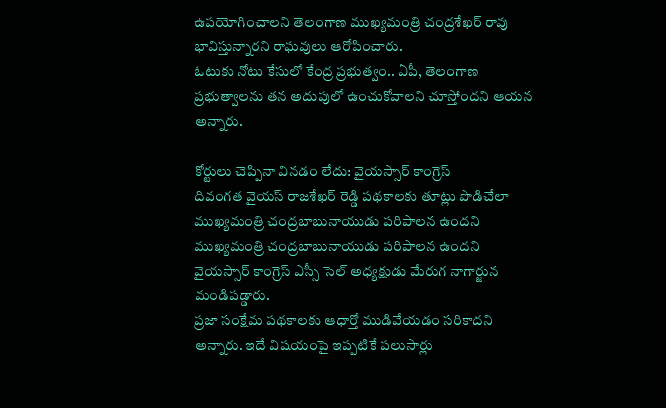ఉపయోగించాలని తెలంగాణ ముఖ్యమంత్రి చంద్రశేఖర్ రావు భావిస్తున్నారని రాఘవులు ఆరోపించారు.
ఓటుకు నోటు కేసులో కేంద్ర ప్రభుత్వం.. ఏపీ, తెలంగాణ ప్రభుత్వాలను తన అదుపులో ఉంచుకోవాలని చూస్తోందని ఆయన అన్నారు.

కోర్టులు చెప్పినా వినడం లేదు: వైయస్సార్ కాంగ్రెస్
దివంగత వైయస్ రాజశేఖర్ రెడ్డి పథకాలకు తూట్లు పొడిచేలా ముఖ్యమంత్రి చంద్రబాబునాయుడు పరిపాలన ఉందని ముఖ్యమంత్రి చంద్రబాబునాయుడు పరిపాలన ఉందని వైయస్సార్ కాంగ్రెస్ ఎస్సీ సెల్ అధ్యక్షుడు మేరుగ నాగార్జున మండిపడ్డారు.
ప్రజా సంక్షేమ పథకాలకు ఆధార్తో ముడివేయడం సరికాదని అన్నారు. ఇదే విషయంపై ఇప్పటికే పలుసార్లు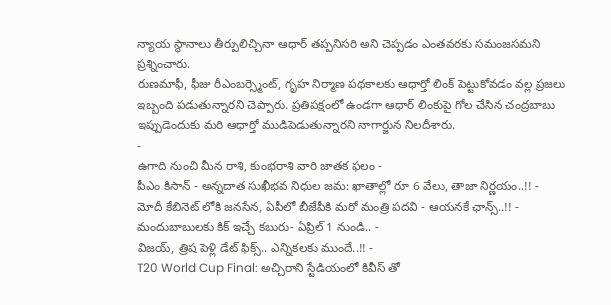న్యాయ స్థానాలు తీర్పులిచ్చినా ఆధార్ తప్పనిసరి అని చెప్పడం ఎంతవరకు సమంజసమని ప్రశ్నించారు.
రుణమాఫీ, ఫీజు రీఎంబర్స్మెంట్, గృహ నిర్మాణ పథకాలకు ఆధార్తో లింక్ పెట్టుకోవడం వల్ల ప్రజలు ఇబ్బంది పడుతున్నారని చెప్పారు. ప్రతిపక్షంలో ఉండగా ఆధార్ లింకుపై గోల చేసిన చంద్రబాబు ఇప్పుడెందుకు మరి ఆధార్తో ముడిపెడుతున్నారని నాగార్జున నిలదీశారు.
-
ఉగాది నుంచి మీన రాశి, కుంభరాశి వారి జాతక ఫలం -
పీఎం కిసాన్ - అన్నదాత సుఖీభవ నిధుల జమ: ఖాతాల్లో రూ 6 వేలు, తాజా నిర్ణయం..!! -
మోదీ కేబినెట్ లోకి జనసేన, ఏపీలో బీజేపీకి మరో మంత్రి పదవి - ఆయనకే ఛాన్స్..!! -
మందుబాబులకు కిక్ ఇచ్చే కబురు- ఏప్రిల్ 1 నుండి.. -
విజయ్, త్రిష పెళ్లి డేట్ ఫిక్స్.. ఎన్నికలకు ముందే..!! -
T20 World Cup Final: అచ్చిరాని స్టేడియంలో కివీస్ తో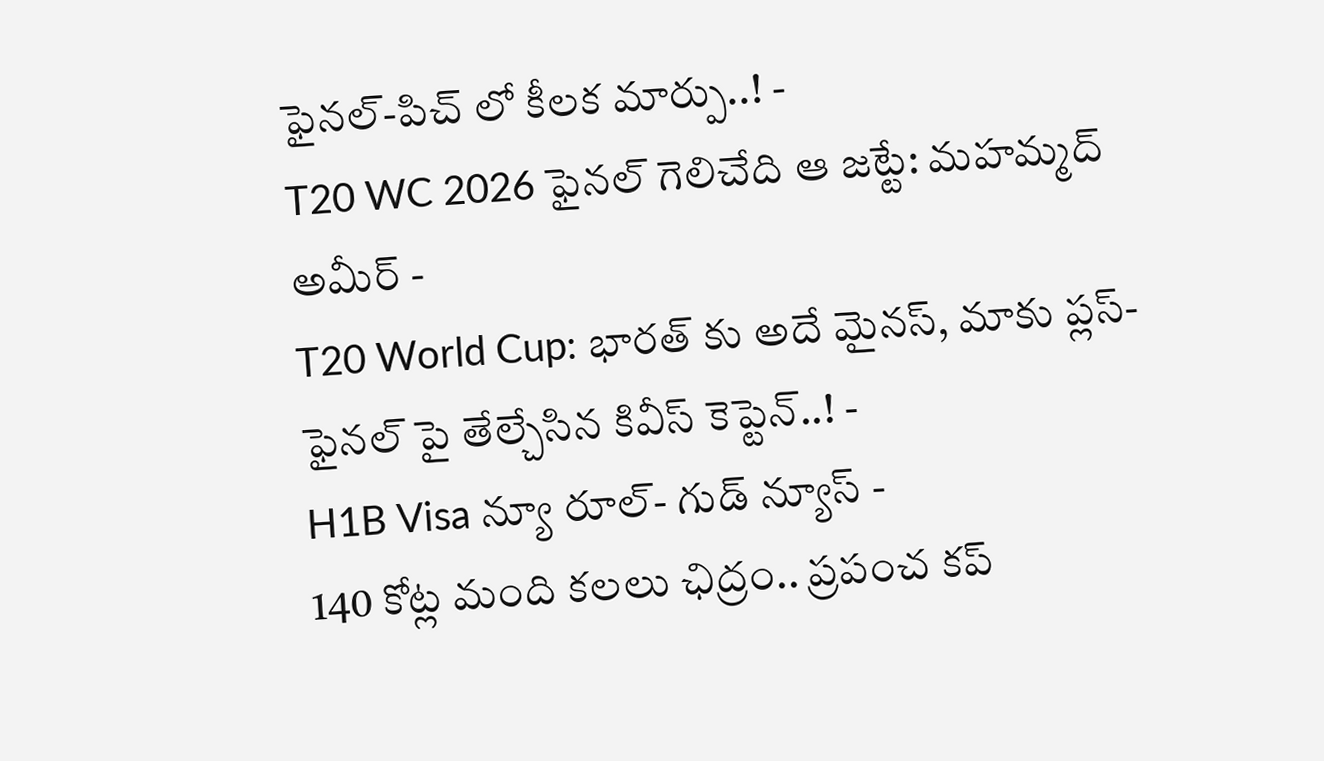ఫైనల్-పిచ్ లో కీలక మార్పు..! -
T20 WC 2026 ఫైనల్ గెలిచేది ఆ జట్టే: మహమ్మద్ అమీర్ -
T20 World Cup: భారత్ కు అదే మైనస్, మాకు ప్లస్-ఫైనల్ పై తేల్చేసిన కివీస్ కెప్టెన్..! -
H1B Visa న్యూ రూల్- గుడ్ న్యూస్ -
140 కోట్ల మంది కలలు ఛిద్రం.. ప్రపంచ కప్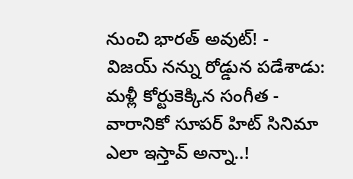నుంచి భారత్ అవుట్! -
విజయ్ నన్ను రోడ్డున పడేశాడు: మళ్లీ కోర్టుకెక్కిన సంగీత -
వారానికో సూపర్ హిట్ సినిమా ఎలా ఇస్తావ్ అన్నా..!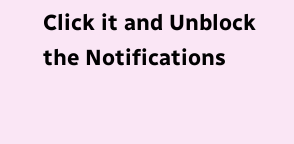Click it and Unblock the Notifications